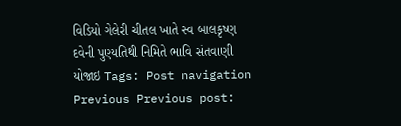વિડિયો ગેલેરી ચીતલ ખાતે સ્વ બાલકૃષ્ણ દવેની પુણ્યતિથી નિમિતે ભાવિ સંતવાણી યોજાઇ Tags: Post navigation Previous Previous post: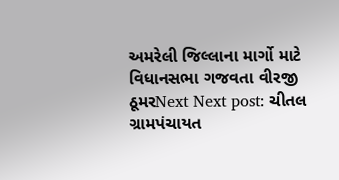અમરેલી જિલ્લાના માર્ગો માટે વિધાનસભા ગજવતા વીરજી ઠૂમરNext Next post: ચીતલ ગ્રામપંચાયત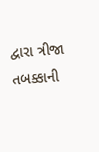દ્વારા ત્રીજા તબક્કાની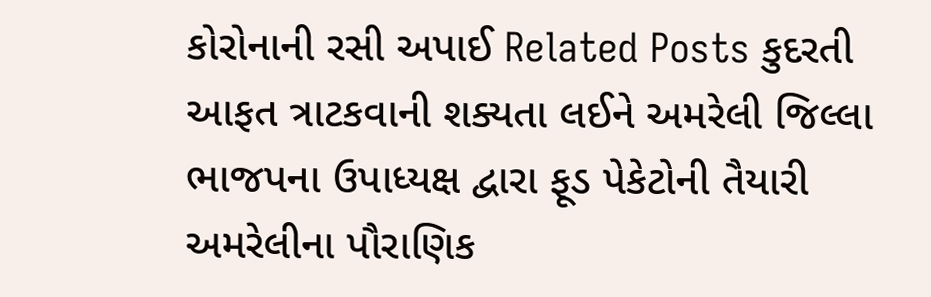કોરોનાની રસી અપાઈ Related Posts કુદરતી આફત ત્રાટકવાની શક્યતા લઈને અમરેલી જિલ્લા ભાજપના ઉપાધ્યક્ષ દ્વારા ફૂડ પેકેટોની તૈયારી અમરેલીના પૌરાણિક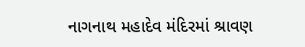નાગનાથ મહાદેવ મંદિરમાં શ્રાવણ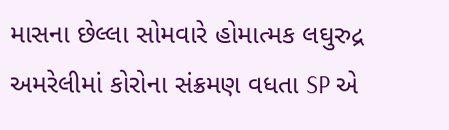માસના છેલ્લા સોમવારે હોમાત્મક લઘુરુદ્ર અમરેલીમાં કોરોના સંક્રમણ વધતા SP એ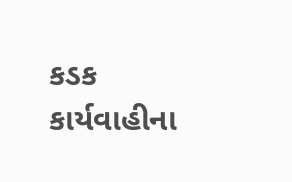કડક કાર્યવાહીના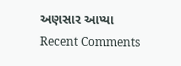અણસાર આપ્યા
Recent Comments